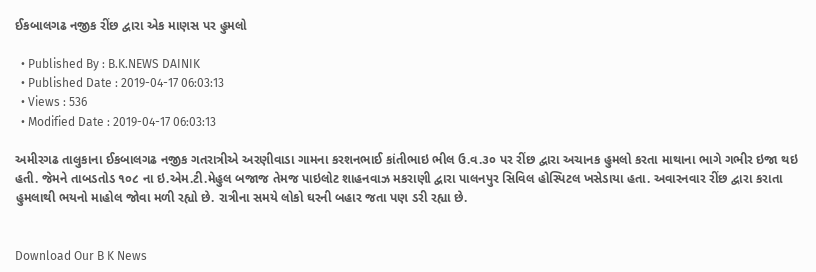ઈકબાલગઢ નજીક રીંછ દ્વારા એક માણસ પર હુમલો

  • Published By : B.K.NEWS DAINIK
  • Published Date : 2019-04-17 06:03:13
  • Views : 536
  • Modified Date : 2019-04-17 06:03:13

અમીરગઢ તાલુકાના ઈકબાલગઢ નજીક ગતરાત્રીએ અરણીવાડા ગામના કરશનભાઈ કાંતીભાઇ ભીલ ઉ.વ.૩૦ પર રીંછ દ્વારા અચાનક હુમલો કરતા માથાના ભાગે ગભીર ઇજા થઇ હતી. જેમને તાબડતોડ ૧૦૮ ના ઇ.એમ.ટી.મેહુલ બજાજ તેમજ પાઇલોટ શાહનવાઝ મકરાણી દ્વારા પાલનપુર સિવિલ હોસ્પિટલ ખસેડાયા હતા. અવારનવાર રીંછ દ્વારા કરાતા હુમલાથી ભયનો માહોલ જોવા મળી રહ્યો છે. રાત્રીના સમયે લોકો ઘરની બહાર જતા પણ ડરી રહ્યા છે.


Download Our B K News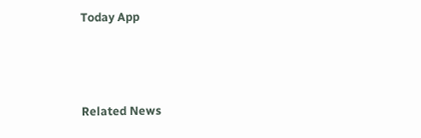Today App



Related News